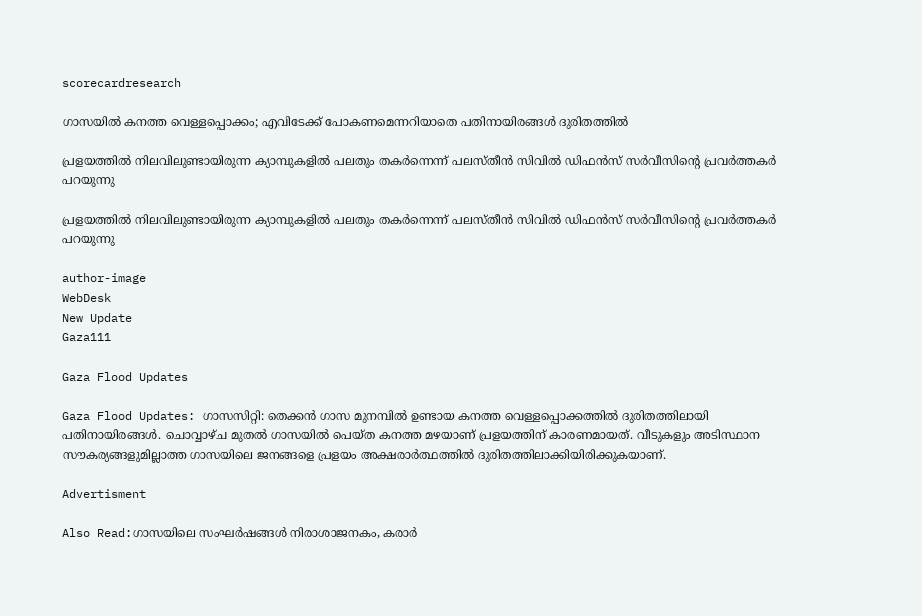scorecardresearch

ഗാസയിൽ കനത്ത വെള്ളപ്പൊക്കം; എവിടേക്ക് പോകണമെന്നറിയാതെ പതിനായിരങ്ങൾ ദുരിതത്തിൽ

പ്രളയത്തിൽ നിലവിലുണ്ടായിരുന്ന ക്യാമ്പുകളിൽ പലതും തകർന്നെന്ന് പലസ്തീൻ സിവിൽ ഡിഫൻസ് സർവീസിന്റെ പ്രവർത്തകർ പറയുന്നു

പ്രളയത്തിൽ നിലവിലുണ്ടായിരുന്ന ക്യാമ്പുകളിൽ പലതും തകർന്നെന്ന് പലസ്തീൻ സിവിൽ ഡിഫൻസ് സർവീസിന്റെ പ്രവർത്തകർ പറയുന്നു

author-image
WebDesk
New Update
Gaza111

Gaza Flood Updates

Gaza Flood Updates: ഗാസസിറ്റി: തെക്കൻ ഗാസ മുനമ്പിൽ ഉണ്ടായ കനത്ത വെള്ളപ്പൊക്കത്തിൽ ദുരിതത്തിലായി പതിനായിരങ്ങൾ. ചൊവ്വാഴ്ച മുതൽ ഗാസയിൽ പെയ്ത കനത്ത മഴയാണ് പ്രളയത്തിന് കാരണമായത്. വീടുകളും അടിസ്ഥാന സൗകര്യങ്ങളുമില്ലാത്ത ഗാസയിലെ ജനങ്ങളെ പ്രളയം അക്ഷരാർത്ഥത്തിൽ ദുരിതത്തിലാക്കിയിരിക്കുകയാണ്.

Advertisment

Also Read:ഗാസയിലെ സംഘർഷങ്ങൾ നിരാശാജനകം, കരാർ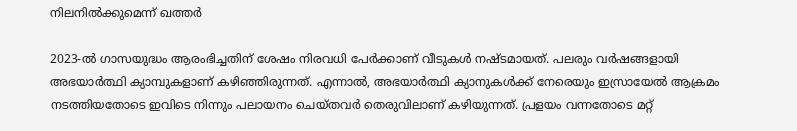നിലനിൽക്കുമെന്ന് ഖത്തർ

2023-ൽ ഗാസയുദ്ധം ആരംഭിച്ചതിന് ശേഷം നിരവധി പേർക്കാണ് വീടുകൾ നഷ്ടമായത്. പലരും വർഷങ്ങളായി അഭയാർത്ഥി ക്യാമ്പുകളാണ് കഴിഞ്ഞിരുന്നത്. എന്നാൽ, അഭയാർത്ഥി ക്യാനുകൾക്ക് നേരെയും ഇസ്രായേൽ ആക്രമം നടത്തിയതോടെ ഇവിടെ നിന്നും പലായനം ചെയ്തവർ തെരുവിലാണ് കഴിയുന്നത്. പ്രളയം വന്നതോടെ മറ്റ്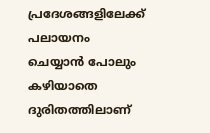പ്രദേശങ്ങളിലേക്ക് പലായനം ചെയ്യാൻ പോലും കഴിയാതെ ദുരിതത്തിലാണ്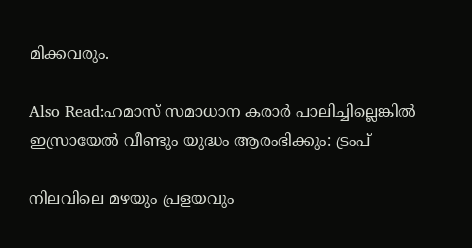മിക്കവരും.

Also Read:ഹമാസ് സമാധാന കരാർ പാലിച്ചില്ലെങ്കിൽ ഇസ്രായേൽ വീണ്ടും യുദ്ധം ആരംഭിക്കും: ട്രംപ്

നിലവിലെ മഴയും പ്രളയവും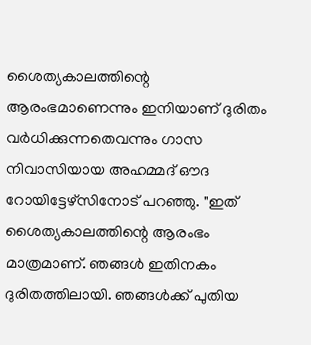ശൈത്യകാലത്തിന്റെ ആരംഭമാണെന്നും ഇനിയാണ് ദുരിതം വർധിക്കുന്നതെവന്നും ഗാസ നിവാസിയായ അഹമ്മദ് ഔദ റോയിട്ടേഴ്‌സിനോട് പറഞ്ഞു. "ഇത് ശൈത്യകാലത്തിന്റെ ആരംഭം മാത്രമാണ്. ഞങ്ങൾ ഇതിനകം ദുരിതത്തിലായി. ഞങ്ങൾക്ക് പുതിയ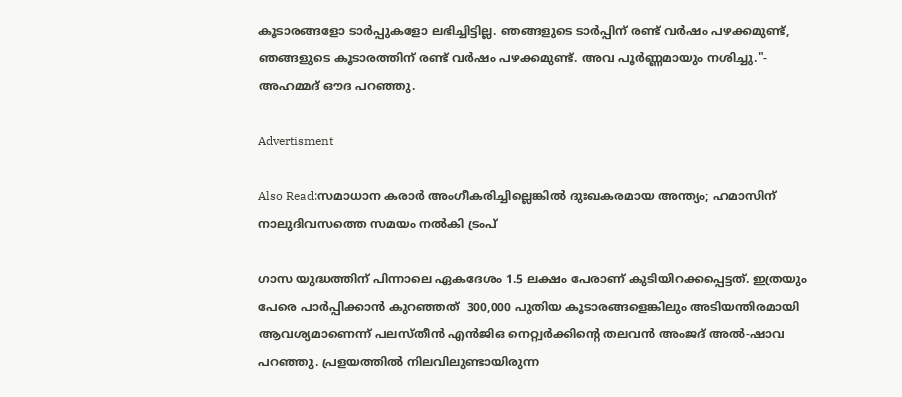കൂടാരങ്ങളോ ടാർപ്പുകളോ ലഭിച്ചിട്ടില്ല. ഞങ്ങളുടെ ടാർപ്പിന് രണ്ട് വർഷം പഴക്കമുണ്ട്, ഞങ്ങളുടെ കൂടാരത്തിന് രണ്ട് വർഷം പഴക്കമുണ്ട്. അവ പൂർണ്ണമായും നശിച്ചു."- അഹമ്മദ് ഔദ പറഞ്ഞു.

Advertisment

Also Read:സമാധാന കരാർ അംഗീകരിച്ചില്ലെങ്കിൽ ദുഃഖകരമായ അന്ത്യം; ഹമാസിന് നാലുദിവസത്തെ സമയം നൽകി ട്രംപ്

ഗാസ യുദ്ധത്തിന് പിന്നാലെ ഏകദേശം 1.5 ലക്ഷം പേരാണ് കുടിയിറക്കപ്പെട്ടത്. ഇത്രയും പേരെ പാർപ്പിക്കാൻ കുറഞ്ഞത്  300,000 പുതിയ കൂടാരങ്ങളെങ്കിലും അടിയന്തിരമായി ആവശ്യമാണെന്ന് പലസ്തീൻ എൻജിഒ നെറ്റ്വർക്കിന്റെ തലവൻ അംജദ് അൽ-ഷാവ പറഞ്ഞു. പ്രളയത്തിൽ നിലവിലുണ്ടായിരുന്ന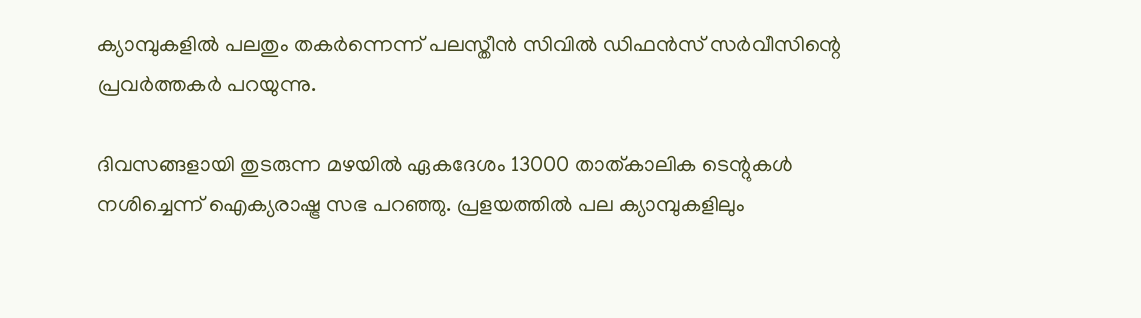ക്യാമ്പുകളിൽ പലതും തകർന്നെന്ന് പലസ്തീൻ സിവിൽ ഡിഫൻസ് സർവീസിന്റെ പ്രവർത്തകർ പറയുന്നു.

ദിവസങ്ങളായി തുടരുന്ന മഴയിൽ ഏകദേശം 13000 താത്കാലിക ടെന്റുകൾ നശിച്ചെന്ന് ഐക്യരാഷ്ട്ര സഭ പറഞ്ഞു. പ്രളയത്തിൽ പല ക്യാമ്പുകളിലും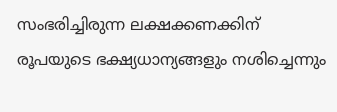സംഭരിച്ചിരുന്ന ലക്ഷക്കണക്കിന് രൂപയുടെ ഭക്ഷ്യധാന്യങ്ങളും നശിച്ചെന്നും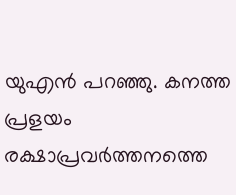യുഎൻ പറഞ്ഞു. കനത്ത പ്രളയം രക്ഷാപ്രവർത്തനത്തെ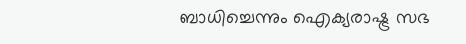ബാധിച്ചെന്നും ഐക്യരാഷ്ട്ര സഭ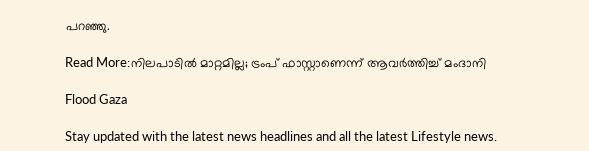പറഞ്ഞു.

Read More:നിലപാടിൽ മാറ്റമില്ല; ട്രംപ് ഫാസ്റ്റാണെന്ന് ആവർത്തിച്ച് മംദാനി

Flood Gaza

Stay updated with the latest news headlines and all the latest Lifestyle news.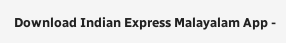Download Indian Express Malayalam App -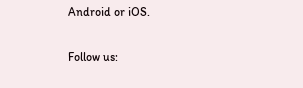Android or iOS.

Follow us: